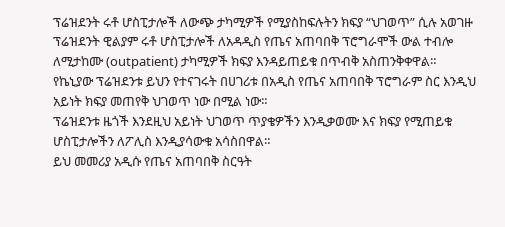ፕሬዝደንት ሩቶ ሆስፒታሎች ለውጭ ታካሚዎች የሚያስከፍሉትን ክፍያ “ህገወጥ” ሲሉ አወገዙ
ፕሬዝደንት ዊልያም ሩቶ ሆስፒታሎች ለአዳዲስ የጤና አጠባበቅ ፕሮግራሞች ውል ተብሎ ለሚታከሙ (outpatient) ታካሚዎች ክፍያ እንዳይጠይቁ በጥብቅ አስጠንቅቀዋል።
የኬኒያው ፕሬዝደንቱ ይህን የተናገሩት በሀገሪቱ በአዲስ የጤና አጠባበቅ ፕሮግራም ስር እንዲህ አይነት ክፍያ መጠየቅ ህገወጥ ነው በሚል ነው።
ፕሬዝደንቱ ዜጎች እንደዚህ አይነት ህገወጥ ጥያቄዎችን እንዲቃወሙ እና ክፍያ የሚጠይቁ ሆስፒታሎችን ለፖሊስ እንዲያሳውቁ አሳስበዋል።
ይህ መመሪያ አዲሱ የጤና አጠባበቅ ስርዓት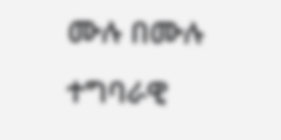ሙሉ በሙሉ ተግባራዊ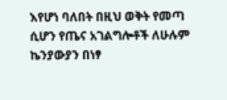እየሆነ ባለበት በዚህ ወቅት የመጣ ሲሆን የጤና አገልግሎቶች ለሁሉም ኬንያውያን በነፃ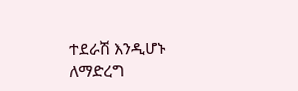ተደራሽ እንዲሆኑ ለማድረግ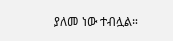ያለመ ነው ተብሏል።